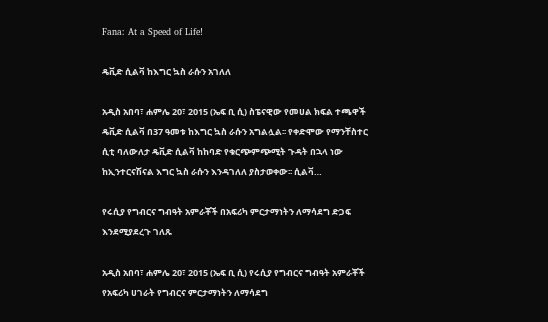Fana: At a Speed of Life!

ዴቪድ ሲልቫ ከእግር ኳስ ራሱን አገለለ

አዲስ አበባ፣ ሐምሌ 20፣ 2015 (ኤፍ ቢ ሲ) ስፔናዊው የመሀል ክፍል ተጫዋች ዴቪድ ሲልቫ በ37 ዓመቱ ከእግር ኳስ ራሱን አግልሏል፡፡ የቀድሞው የማንቸስተር ሲቲ ባለውለታ ዴቪድ ሲልቫ ከከባድ የቁርጭምጭሚት ጉዳት በኋላ ነው ከኢንተርናሽናል እግር ኳስ ራሱን እንዳገለለ ያስታወቀው፡፡ ሲልቫ…

የሩሲያ የግብርና ግብዓት አምራቾች በአፍሪካ ምርታማነትን ለማሳደግ ድጋፍ እንደሚያደረጉ ገለጹ

አዲስ አበባ፣ ሐምሌ 20፣ 2015 (ኤፍ ቢ ሲ) የሩሲያ የግብርና ግብዓት አምራቾች የአፍሪካ ሀገራት የግብርና ምርታማነትን ለማሳደግ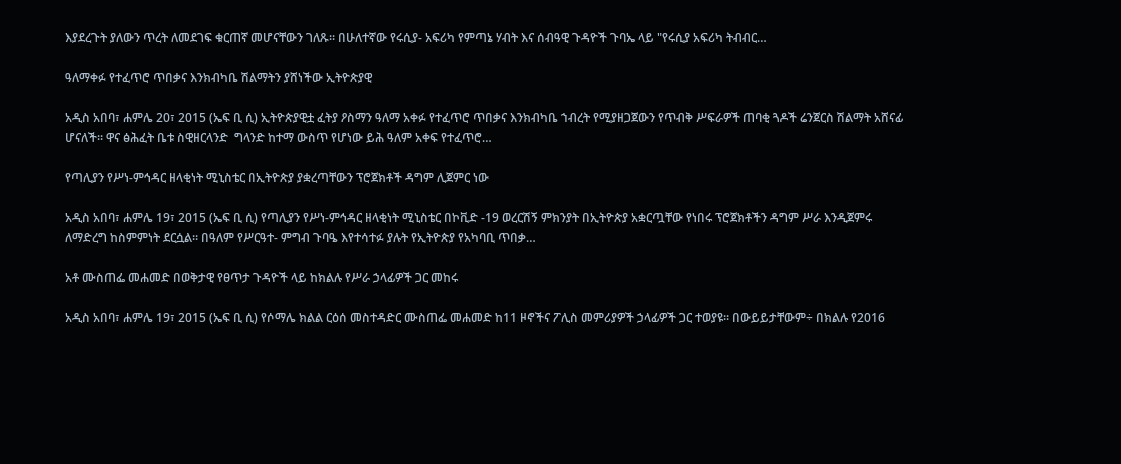እያደረጉት ያለውን ጥረት ለመደገፍ ቁርጠኛ መሆናቸውን ገለጹ። በሁለተኛው የሩሲያ- አፍሪካ የምጣኔ ሃብት እና ሰብዓዊ ጉዳዮች ጉባኤ ላይ "የሩሲያ አፍሪካ ትብብር…

ዓለማቀፉ የተፈጥሮ ጥበቃና እንክብካቤ ሽልማትን ያሸነችው ኢትዮጵያዊ

አዲስ አበባ፣ ሐምሌ 20፣ 2015 (ኤፍ ቢ ሲ) ኢትዮጵያዊቷ ፈትያ ዖስማን ዓለማ አቀፉ የተፈጥሮ ጥበቃና እንክብካቤ ኀብረት የሚያዘጋጀውን የጥብቅ ሥፍራዎች ጠባቂ ጓዶች ሬንጀርስ ሽልማት አሸናፊ ሆናለች። ዋና ፅሕፈት ቤቱ ስዊዘርላንድ  ግላንድ ከተማ ውስጥ የሆነው ይሕ ዓለም አቀፍ የተፈጥሮ…

የጣሊያን የሥነ-ምኅዳር ዘላቂነት ሚኒስቴር በኢትዮጵያ ያቋረጣቸውን ፕሮጀክቶች ዳግም ሊጀምር ነው

አዲስ አበባ፣ ሐምሌ 19፣ 2015 (ኤፍ ቢ ሲ) የጣሊያን የሥነ-ምኅዳር ዘላቂነት ሚኒስቴር በኮቪድ -19 ወረርሽኝ ምክንያት በኢትዮጵያ አቋርጧቸው የነበሩ ፕሮጀክቶችን ዳግም ሥራ እንዲጀምሩ ለማድረግ ከስምምነት ደርሷል፡፡ በዓለም የሥርዓተ- ምግብ ጉባዔ እየተሳተፉ ያሉት የኢትዮጵያ የአካባቢ ጥበቃ…

አቶ ሙስጠፌ መሐመድ በወቅታዊ የፀጥታ ጉዳዮች ላይ ከክልሉ የሥራ ኃላፊዎች ጋር መከሩ

አዲስ አበባ፣ ሐምሌ 19፣ 2015 (ኤፍ ቢ ሲ) የሶማሌ ክልል ርዕሰ መስተዳድር ሙስጠፌ መሐመድ ከ11 ዞኖችና ፖሊስ መምሪያዎች ኃላፊዎች ጋር ተወያዩ፡፡ በውይይታቸውም÷ በክልሉ የ2016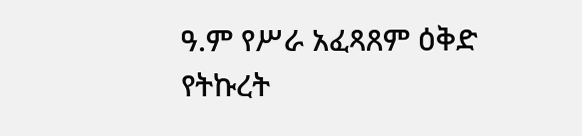ዓ.ም የሥራ አፈጻጸም ዕቅድ የትኩረት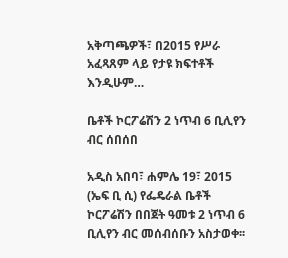አቅጣጫዎች፣ በ2015 የሥራ አፈጻጸም ላይ የታዩ ክፍተቶች እንዲሁም…

ቤቶች ኮርፖሬሽን 2 ነጥብ 6 ቢሊየን ብር ሰበሰበ

አዲስ አበባ፣ ሐምሌ 19፣ 2015 (ኤፍ ቢ ሲ) የፌዴራል ቤቶች ኮርፖሬሽን በበጀት ዓመቱ 2 ነጥብ 6 ቢሊየን ብር መሰብሰቡን አስታወቀ፡፡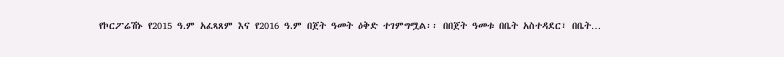የኮርፖሬሽኑ የ2015 ዓ.ም አፈጻጸም እና የ2016 ዓ.ም በጀት ዓመት ዕቅድ ተገምግሟል፡፡ በበጀት ዓመቱ በቤት አስተዳደር፣ በቤት…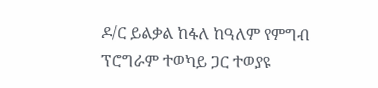ዶ/ር ይልቃል ከፋለ ከዓለም የምግብ ፕሮግራም ተወካይ ጋር ተወያዩ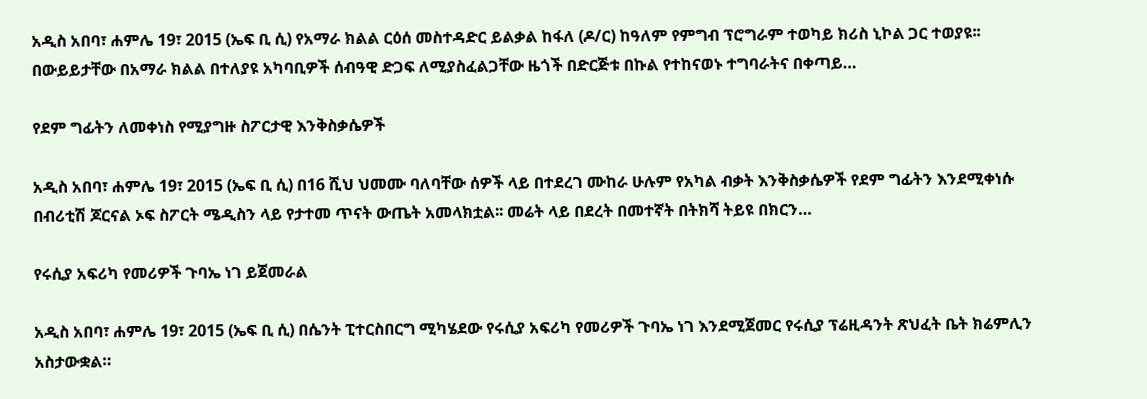አዲስ አበባ፣ ሐምሌ 19፣ 2015 (ኤፍ ቢ ሲ) የአማራ ክልል ርዕሰ መስተዳድር ይልቃል ከፋለ (ዶ/ር) ከዓለም የምግብ ፕሮግራም ተወካይ ክሪስ ኒኮል ጋር ተወያዩ፡፡ በውይይታቸው በአማራ ክልል በተለያዩ አካባቢዎች ሰብዓዊ ድጋፍ ለሚያስፈልጋቸው ዜጎች በድርጅቱ በኩል የተከናወኑ ተግባራትና በቀጣይ…

የደም ግፊትን ለመቀነስ የሚያግዙ ስፖርታዊ እንቅስቃሴዎች

አዲስ አበባ፣ ሐምሌ 19፣ 2015 (ኤፍ ቢ ሲ) በ16 ሺህ ህመሙ ባለባቸው ሰዎች ላይ በተደረገ ሙከራ ሁሉም የአካል ብቃት እንቅስቃሴዎች የደም ግፊትን እንደሚቀነሱ በብሪቲሽ ጆርናል ኦፍ ስፖርት ሜዲስን ላይ የታተመ ጥናት ውጤት አመላክቷል፡፡ መሬት ላይ በደረት በመተኛት በትክሻ ትይዩ በክርን…

የሩሲያ አፍሪካ የመሪዎች ጉባኤ ነገ ይጀመራል

አዲስ አበባ፣ ሐምሌ 19፣ 2015 (ኤፍ ቢ ሲ) በሴንት ፒተርስበርግ ሚካሄደው የሩሲያ አፍሪካ የመሪዎች ጉባኤ ነገ እንደሚጀመር የሩሲያ ፕሬዚዳንት ጽህፈት ቤት ክሬምሊን አስታውቋል።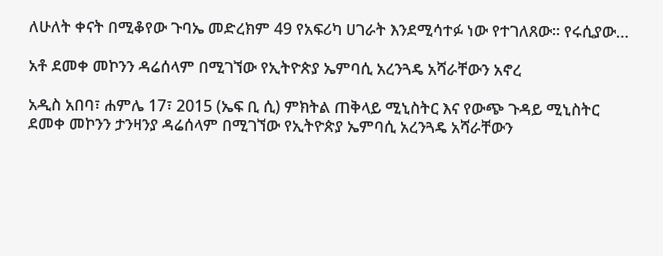ለሁለት ቀናት በሚቆየው ጉባኤ መድረክም 49 የአፍሪካ ሀገራት እንደሚሳተፉ ነው የተገለጸው። የሩሲያው…

አቶ ደመቀ መኮንን ዳሬሰላም በሚገኘው የኢትዮጵያ ኤምባሲ አረንጓዴ አሻራቸውን አኖረ

አዲስ አበባ፣ ሐምሌ 17፣ 2015 (ኤፍ ቢ ሲ) ምክትል ጠቅላይ ሚኒስትር እና የውጭ ጉዳይ ሚኒስትር ደመቀ መኮንን ታንዛንያ ዳሬሰላም በሚገኘው የኢትዮጵያ ኤምባሲ አረንጓዴ አሻራቸውን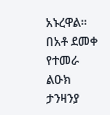አኑረዋል። በአቶ ደመቀ የተመራ ልዑክ ታንዛንያ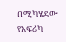በሚካሄደው የአፍሪካ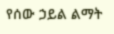የሰው ኃይል ልማት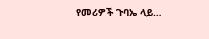የመሪዎች ጉባኤ ላይ…